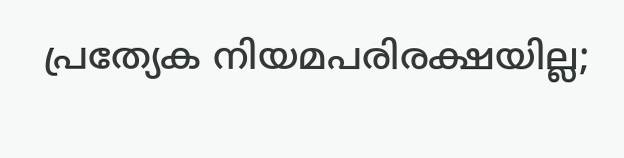പ്രത്യേക നിയമപരിരക്ഷയില്ല;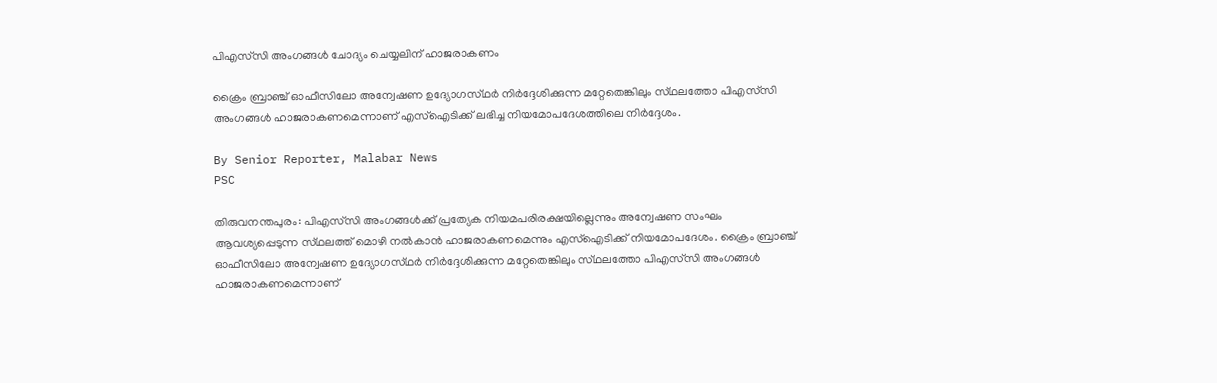പിഎസ്‌സി അംഗങ്ങൾ ചോദ്യം ചെയ്യലിന് ഹാജരാകണം

ക്രൈം ബ്രാഞ്ച് ഓഫീസിലോ അന്വേഷണ ഉദ്യോഗസ്‌ഥർ നിർദ്ദേശിക്കുന്ന മറ്റേതെങ്കിലും സ്‌ഥലത്തോ പിഎസ്‌സി അംഗങ്ങൾ ഹാജരാകണമെന്നാണ് എസ്ഐടിക്ക് ലഭിച്ച നിയമോപദേശത്തിലെ നിർദ്ദേശം.

By Senior Reporter, Malabar News
PSC

തിരുവനന്തപുരം: പിഎസ്‌സി അംഗങ്ങൾക്ക് പ്രത്യേക നിയമപരിരക്ഷയില്ലെന്നും അന്വേഷണ സംഘം ആവശ്യപ്പെടുന്ന സ്‌ഥലത്ത് മൊഴി നൽകാൻ ഹാജരാകണമെന്നും എസ്ഐടിക്ക് നിയമോപദേശം. ക്രൈം ബ്രാഞ്ച് ഓഫീസിലോ അന്വേഷണ ഉദ്യോഗസ്‌ഥർ നിർദ്ദേശിക്കുന്ന മറ്റേതെങ്കിലും സ്‌ഥലത്തോ പിഎസ്‌സി അംഗങ്ങൾ ഹാജരാകണമെന്നാണ്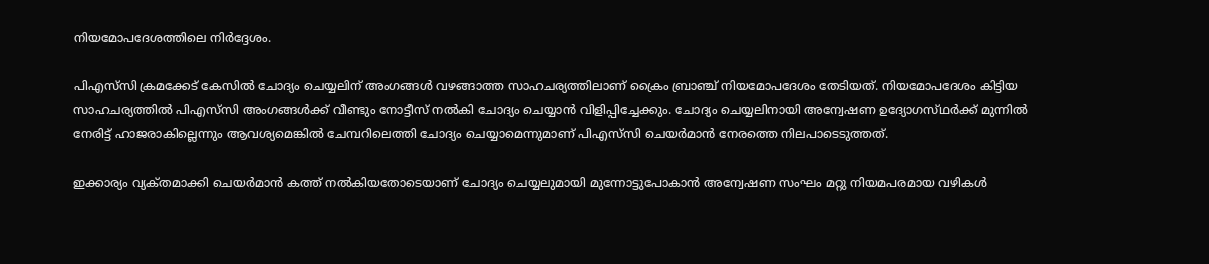നിയമോപദേശത്തിലെ നിർദ്ദേശം.

പിഎസ്‌സി ക്രമക്കേട് കേസിൽ ചോദ്യം ചെയ്യലിന് അംഗങ്ങൾ വഴങ്ങാത്ത സാഹചര്യത്തിലാണ് ക്രൈം ബ്രാഞ്ച് നിയമോപദേശം തേടിയത്. നിയമോപദേശം കിട്ടിയ സാഹചര്യത്തിൽ പിഎസ്‌സി അംഗങ്ങൾക്ക് വീണ്ടും നോട്ടീസ് നൽകി ചോദ്യം ചെയ്യാൻ വിളിപ്പിച്ചേക്കും. ചോദ്യം ചെയ്യലിനായി അന്വേഷണ ഉദ്യോഗസ്‌ഥർക്ക്‌ മുന്നിൽ നേരിട്ട് ഹാജരാകില്ലെന്നും ആവശ്യമെങ്കിൽ ചേമ്പറിലെത്തി ചോദ്യം ചെയ്യാമെന്നുമാണ് പിഎസ്‌സി ചെയർമാൻ നേരത്തെ നിലപാടെടുത്തത്.

ഇക്കാര്യം വ്യക്‌തമാക്കി ചെയർമാൻ കത്ത് നൽകിയതോടെയാണ് ചോദ്യം ചെയ്യലുമായി മുന്നോട്ടുപോകാൻ അന്വേഷണ സംഘം മറ്റു നിയമപരമായ വഴികൾ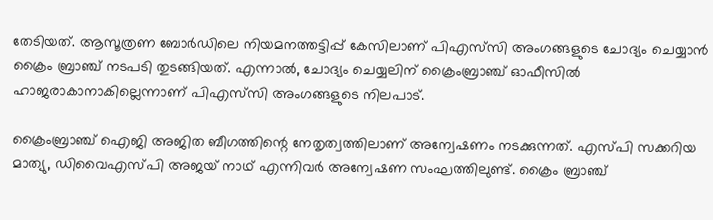തേടിയത്. ആസൂത്രണ ബോർഡിലെ നിയമനത്തട്ടിപ്പ് കേസിലാണ് പിഎസ്‌സി അംഗങ്ങളുടെ ചോദ്യം ചെയ്യാൻ ക്രൈം ബ്രാഞ്ച് നടപടി തുടങ്ങിയത്. എന്നാൽ, ചോദ്യം ചെയ്യലിന് ക്രൈംബ്രാഞ്ച് ഓഫീസിൽ ഹാജരാകാനാകില്ലെന്നാണ് പിഎസ്‌സി അംഗങ്ങളുടെ നിലപാട്.

ക്രൈംബ്രാഞ്ച് ഐജി അജിത ബീഗത്തിന്റെ നേതൃത്വത്തിലാണ് അന്വേഷണം നടക്കുന്നത്. എസ്‌പി സക്കറിയ മാത്യു, ഡിവൈഎസ്‌പി അജയ് നാഥ്‌ എന്നിവർ അന്വേഷണ സംഘത്തിലുണ്ട്. ക്രൈം ബ്രാഞ്ച്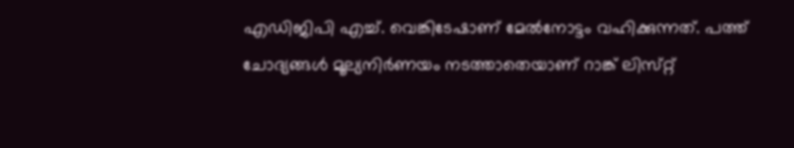എഡിജിപി എച്ച്. വെങ്കിടേഷാണ് മേൽനോട്ടം വഹിക്കുന്നത്. പത്ത് ചോദ്യങ്ങൾ മൂല്യനിർണയം നടത്താതെയാണ് റാങ്ക് ലിസ്‌റ്റ്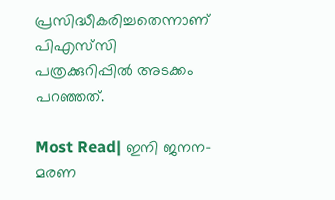പ്രസിദ്ധീകരിച്ചതെന്നാണ് പിഎസ്‌സി പത്രക്കുറിപ്പിൽ അടക്കം പറഞ്ഞത്.

Most Read| ഇനി ജനന-മരണ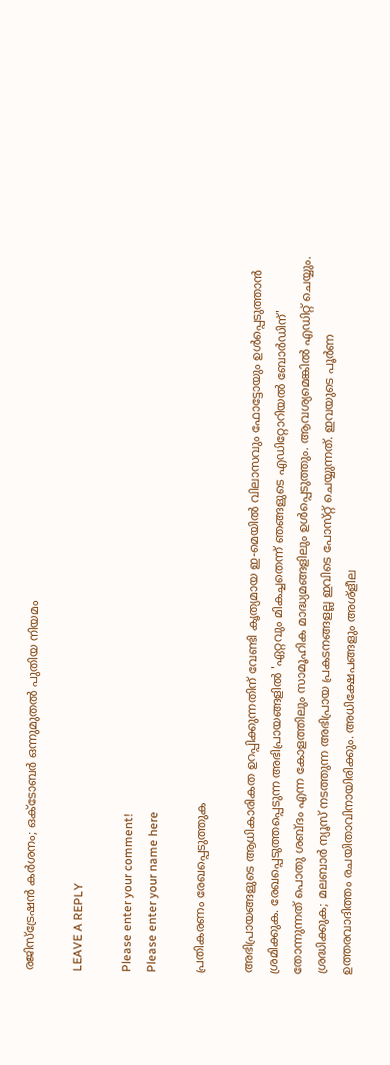രജിസ്‌ട്രേഷൻ കർശനം; ഒക്‌ടോബർ ഒന്നുമുതൽ പുതിയ നിയമം

LEAVE A REPLY

Please enter your comment!
Please enter your name here

പ്രതികരണം രേഖപ്പെടുത്തുക

അഭിപ്രായങ്ങളുടെ ആധികാരികത ഉറപ്പിക്കുന്നതിന് വേണ്ടി കൃത്യമായ ഇ-മെയിൽ വിലാസവും ഫോട്ടോയും ഉൾപ്പെടുത്താൻ ശ്രമിക്കുക. രേഖപ്പെടുത്തപ്പെടുന്ന അഭിപ്രായങ്ങളിൽ 'ഏറ്റവും മികച്ചതെന്ന് ഞങ്ങളുടെ എഡിറ്റോറിയൽ ബോർഡിന്' തോന്നുന്നത് പൊതു ശബ്‌ദം എന്ന കോളത്തിലും സാമൂഹിക മാദ്ധ്യമങ്ങളിലും ഉൾപ്പെടുത്തും. ആവശ്യമെങ്കിൽ എഡിറ്റ് ചെയ്യും. ശ്രദ്ധിക്കുക; മലബാർ ന്യൂസ് നടത്തുന്ന അഭിപ്രായ പ്രകടനങ്ങളല്ല ഇവിടെ പോസ്‌റ്റ് ചെയ്യുന്നത്. ഇവയുടെ പൂർണ ഉത്തരവാദിത്തം രചയിതാവിനായിരിക്കും. അധിക്ഷേപങ്ങളും അശ്‌ളീല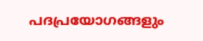പദപ്രയോഗങ്ങളും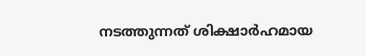നടത്തുന്നത് ശിക്ഷാർഹമായ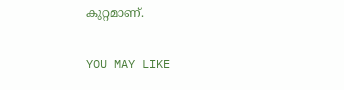കുറ്റമാണ്.

YOU MAY LIKE